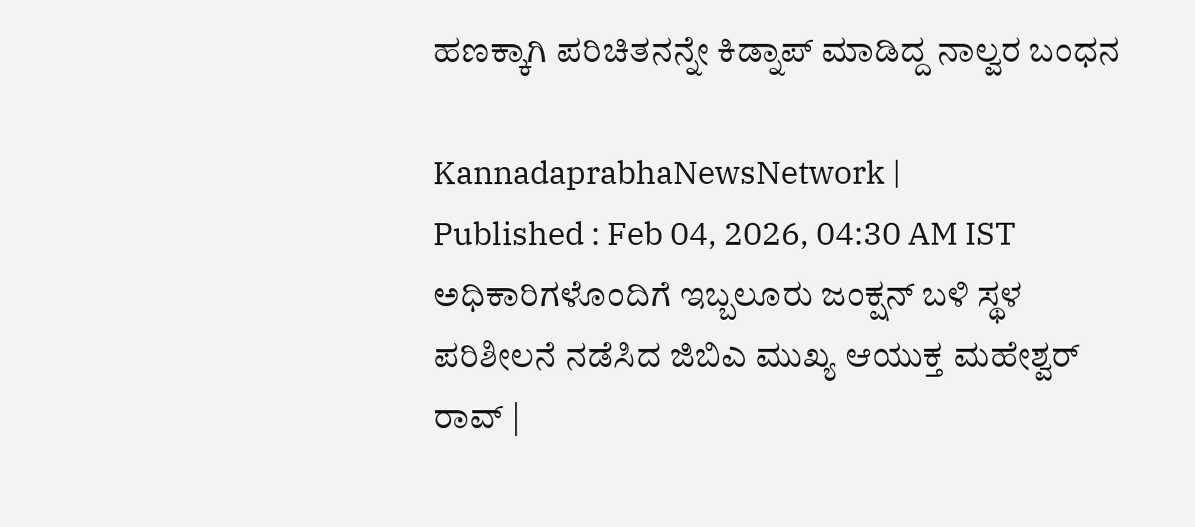ಹಣಕ್ಕಾಗಿ ಪರಿಚಿತನನ್ನೇ ಕಿಡ್ನಾಪ್‌ ಮಾಡಿದ್ದ ನಾಲ್ವರ ಬಂಧನ

KannadaprabhaNewsNetwork |
Published : Feb 04, 2026, 04:30 AM IST
ಅಧಿಕಾರಿಗಳೊಂದಿಗೆ ಇಬ್ಬಲೂರು ಜಂಕ್ಷನ್ ಬಳಿ ಸ್ಥಳ ಪರಿಶೀಲನೆ ನಡೆಸಿದ ಜಿಬಿಎ ಮುಖ್ಯ ಆಯುಕ್ತ ಮಹೇಶ್ವರ್ ರಾವ್ |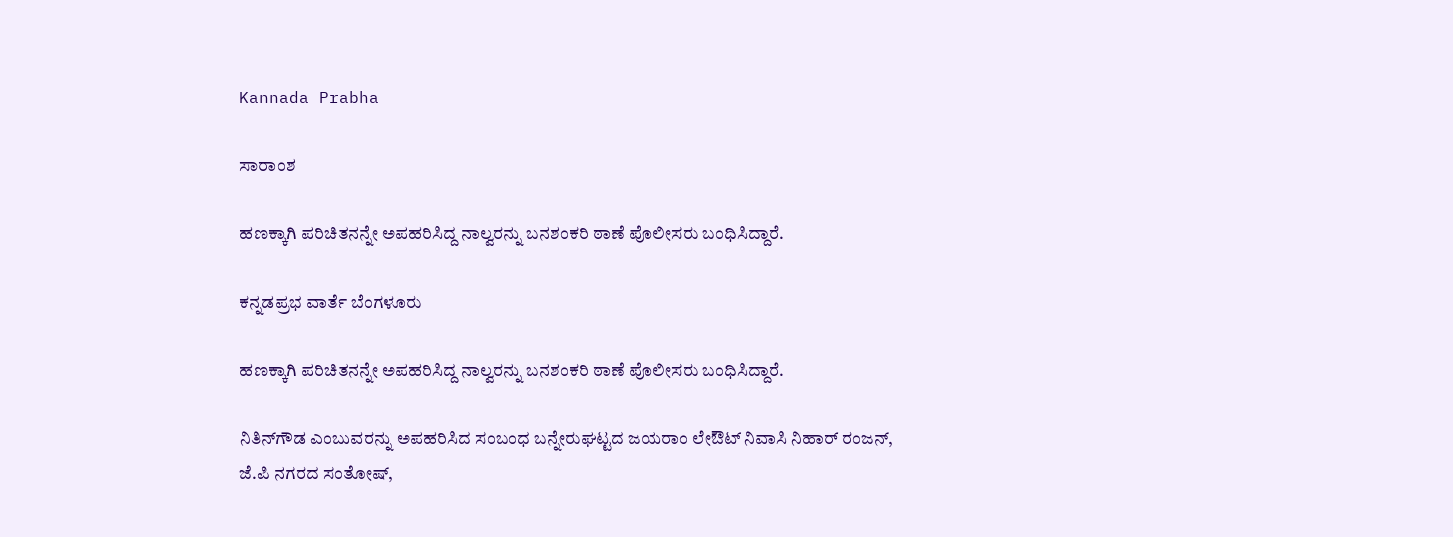Kannada Prabha

ಸಾರಾಂಶ

ಹಣಕ್ಕಾಗಿ ಪರಿಚಿತನನ್ನೇ ಅಪಹರಿಸಿದ್ದ ನಾಲ್ವರನ್ನು ಬನಶಂಕರಿ ಠಾಣೆ ಪೊಲೀಸರು ಬಂಧಿಸಿದ್ದಾರೆ.

ಕನ್ನಡಪ್ರಭ ವಾರ್ತೆ ಬೆಂಗಳೂರು

ಹಣಕ್ಕಾಗಿ ಪರಿಚಿತನನ್ನೇ ಅಪಹರಿಸಿದ್ದ ನಾಲ್ವರನ್ನು ಬನಶಂಕರಿ ಠಾಣೆ ಪೊಲೀಸರು ಬಂಧಿಸಿದ್ದಾರೆ.

ನಿತಿನ್‌ಗೌಡ ಎಂಬುವರನ್ನು ಅಪಹರಿಸಿದ ಸಂಬಂಧ ಬನ್ನೇರುಘಟ್ಟದ ಜಯರಾಂ ಲೇಔಟ್‌ ನಿವಾಸಿ ನಿಹಾರ್‌ ರಂಜನ್‌, ಜೆ.ಪಿ ನಗರದ ಸಂತೋಷ್‌,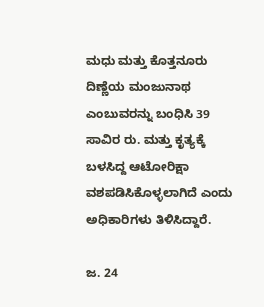ಮಧು ಮತ್ತು ಕೊತ್ತನೂರು ದಿಣ್ಣೆಯ ಮಂಜುನಾಥ ಎಂಬುವರನ್ನು ಬಂಧಿಸಿ 39 ಸಾವಿರ ರು. ಮತ್ತು ಕೃತ್ಯಕ್ಕೆ ಬಳಸಿದ್ದ ಆಟೋರಿಕ್ಷಾ ವಶಪಡಿಸಿಕೊಳ್ಳಲಾಗಿದೆ ಎಂದು ಅಧಿಕಾರಿಗಳು ತಿಳಿಸಿದ್ದಾರೆ.

ಜ. 24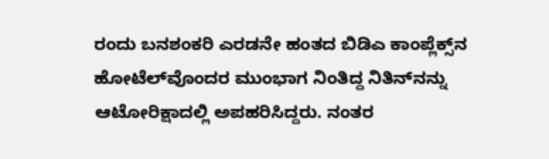ರಂದು ಬನಶಂಕರಿ ಎರಡನೇ ಹಂತದ ಬಿಡಿಎ ಕಾಂಪ್ಲೆಕ್ಸ್‌ನ ಹೋಟೆಲ್‌ವೊಂದರ ಮುಂಭಾಗ ನಿಂತಿದ್ದ ನಿತಿನ್‌ನನ್ನು ಆಟೋರಿಕ್ಷಾದಲ್ಲಿ ಅಪಹರಿಸಿದ್ದರು. ನಂತರ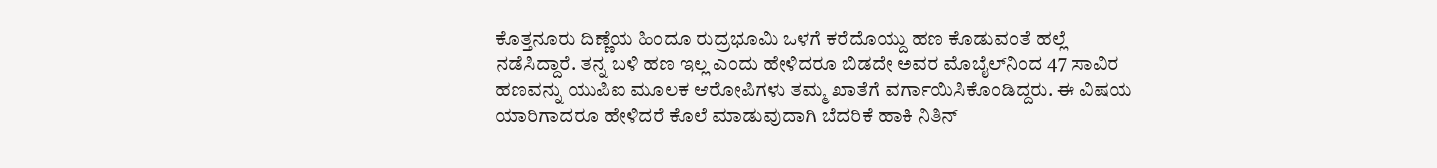ಕೊತ್ತನೂರು ದಿಣ್ಣೆಯ ಹಿಂದೂ ರುದ್ರಭೂಮಿ ಒಳಗೆ ಕರೆದೊಯ್ದು ಹಣ ಕೊಡುವಂತೆ ಹಲ್ಲೆ ನಡೆಸಿದ್ದಾರೆ. ತನ್ನ ಬಳಿ ಹಣ ಇಲ್ಲ ಎಂದು ಹೇಳಿದರೂ ಬಿಡದೇ ಅವರ ಮೊಬೈಲ್‌ನಿಂದ 47 ಸಾವಿರ ಹಣವನ್ನು ಯುಪಿಐ ಮೂಲಕ ಆರೋಪಿಗಳು ತಮ್ಮ ಖಾತೆಗೆ ವರ್ಗಾಯಿಸಿಕೊಂಡಿದ್ದರು. ಈ ವಿಷಯ ಯಾರಿಗಾದರೂ ಹೇಳಿದರೆ ಕೊಲೆ ಮಾಡುವುದಾಗಿ ಬೆದರಿಕೆ ಹಾಕಿ ನಿತಿನ್‌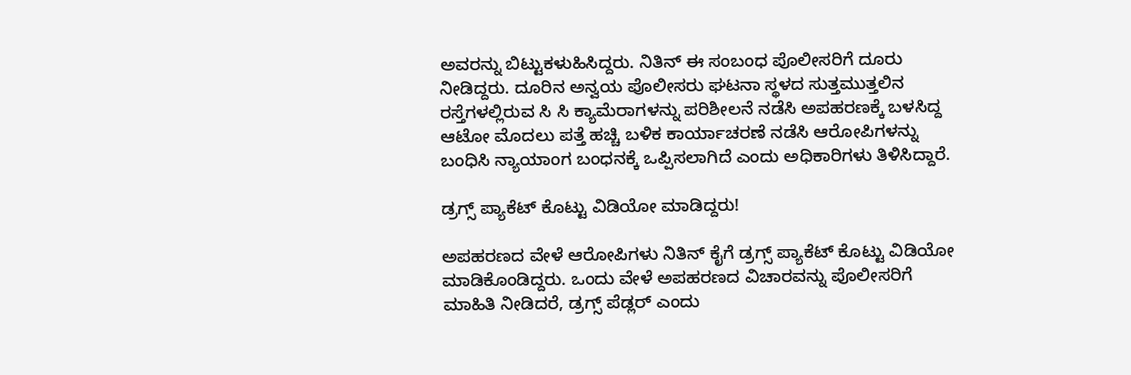ಅವರನ್ನು ಬಿಟ್ಟುಕಳುಹಿಸಿದ್ದರು. ನಿತಿನ್‌ ಈ ಸಂಬಂಧ ಪೊಲೀಸರಿಗೆ ದೂರು ನೀಡಿದ್ದರು. ದೂರಿನ ಅನ್ವಯ ಪೊಲೀಸರು ಘಟನಾ ಸ್ಥಳದ ಸುತ್ತಮುತ್ತಲಿನ ರಸ್ತೆಗಳಲ್ಲಿರುವ ಸಿ ಸಿ ಕ್ಯಾಮೆರಾಗಳನ್ನು ಪರಿಶೀಲನೆ ನಡೆಸಿ ಅಪಹರಣಕ್ಕೆ ಬಳಸಿದ್ದ ಆಟೋ ಮೊದಲು ಪತ್ತೆ ಹಚ್ಚಿ ಬಳಿಕ ಕಾರ್ಯಾಚರಣೆ ನಡೆಸಿ ಆರೋಪಿಗಳನ್ನು ಬಂಧಿಸಿ ನ್ಯಾಯಾಂಗ ಬಂಧನಕ್ಕೆ ಒಪ್ಪಿಸಲಾಗಿದೆ ಎಂದು ಅಧಿಕಾರಿಗಳು ತಿಳಿಸಿದ್ದಾರೆ.

ಡ್ರಗ್ಸ್‌ ಪ್ಯಾಕೆಟ್‌ ಕೊಟ್ಟು ವಿಡಿಯೋ ಮಾಡಿದ್ದರು!

ಅಪಹರಣದ ವೇಳೆ ಆರೋಪಿಗಳು ನಿತಿನ್‌ ಕೈಗೆ ಡ್ರಗ್ಸ್‌ ಪ್ಯಾಕೆಟ್‌ ಕೊಟ್ಟು ವಿಡಿಯೋ ಮಾಡಿಕೊಂಡಿದ್ದರು. ಒಂದು ವೇಳೆ ಅಪಹರಣದ ವಿಚಾರವನ್ನು ಪೊಲೀಸರಿಗೆ ಮಾಹಿತಿ ನೀಡಿದರೆ, ಡ್ರಗ್ಸ್ ಪೆಡ್ಲರ್‌ ಎಂದು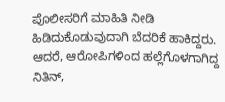ಪೊಲೀಸರಿಗೆ ಮಾಹಿತಿ ನೀಡಿ ಹಿಡಿದುಕೊಡುವುದಾಗಿ ಬೆದರಿಕೆ ಹಾಕಿದ್ದರು. ಆದರೆ, ಆರೋಪಿಗಳಿಂದ ಹಲ್ಲೆಗೊಳಗಾಗಿದ್ದ ನಿತಿನ್‌,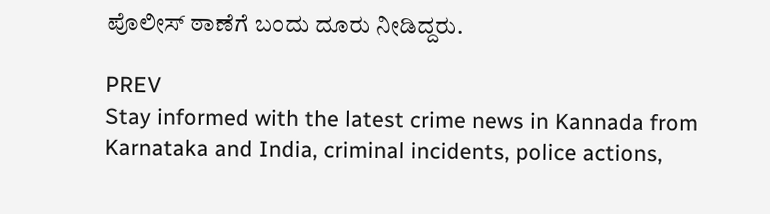ಪೊಲೀಸ್ ಠಾಣೆಗೆ ಬಂದು ದೂರು ನೀಡಿದ್ದರು.

PREV
Stay informed with the latest crime news in Kannada from Karnataka and India, criminal incidents, police actions,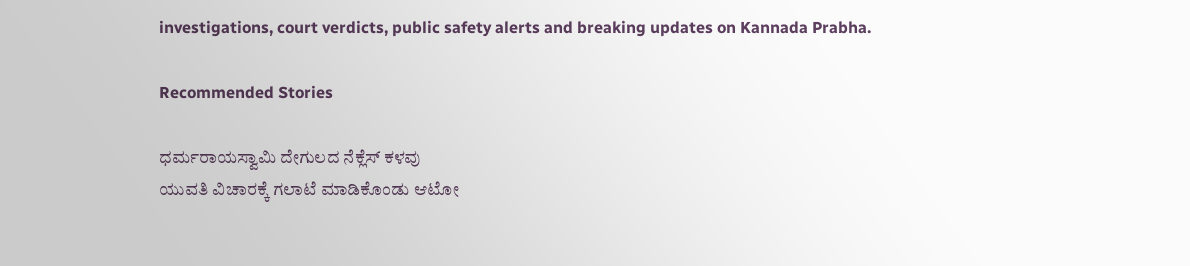investigations, court verdicts, public safety alerts and breaking updates on Kannada Prabha.

Recommended Stories

ಧರ್ಮರಾಯಸ್ವಾಮಿ ದೇಗುಲದ ನೆಕ್ಲೆಸ್‌ ಕಳವು
ಯುವತಿ ವಿಚಾರಕ್ಕೆ ಗಲಾಟೆ ಮಾಡಿಕೊಂಡು ಆಟೋ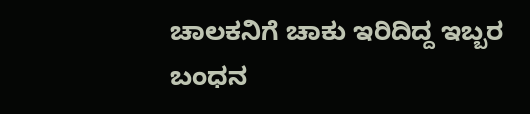ಚಾಲಕನಿಗೆ ಚಾಕು ಇರಿದಿದ್ದ ಇಬ್ಬರ ಬಂಧನ